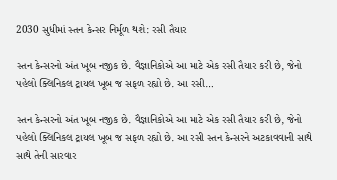2030 સુધીમાં સ્તન કેન્સર નિર્મૂળ થશે: રસી તૈયાર

સ્તન કેન્સરનો અંત ખૂબ નજીક છે. વૈજ્ઞાનિકોએ આ માટે એક રસી તૈયાર કરી છે, જેનો પહેલો ક્લિનિકલ ટ્રાયલ ખૂબ જ સફળ રહ્યો છે. આ રસી…

સ્તન કેન્સરનો અંત ખૂબ નજીક છે. વૈજ્ઞાનિકોએ આ માટે એક રસી તૈયાર કરી છે, જેનો પહેલો ક્લિનિકલ ટ્રાયલ ખૂબ જ સફળ રહ્યો છે. આ રસી સ્તન કેન્સરને અટકાવવાની સાથે સાથે તેની સારવાર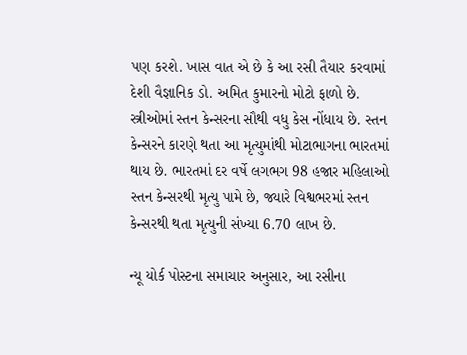પણ કરશે. ખાસ વાત એ છે કે આ રસી તૈયાર કરવામાં દેશી વૈજ્ઞાનિક ડો. અમિત કુમારનો મોટો ફાળો છે. સ્ત્રીઓમાં સ્તન કેન્સરના સૌથી વધુ કેસ નોંધાય છે. સ્તન કેન્સરને કારણે થતા આ મૃત્યુમાંથી મોટાભાગના ભારતમાં થાય છે. ભારતમાં દર વર્ષે લગભગ 98 હજાર મહિલાઓ સ્તન કેન્સરથી મૃત્યુ પામે છે, જ્યારે વિશ્વભરમાં સ્તન કેન્સરથી થતા મૃત્યુની સંખ્યા 6.70 લાખ છે.

ન્યૂ યોર્ક પોસ્ટના સમાચાર અનુસાર, આ રસીના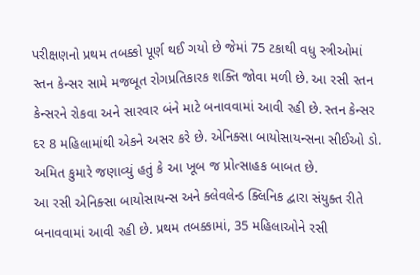પરીક્ષણનો પ્રથમ તબક્કો પૂર્ણ થઈ ગયો છે જેમાં 75 ટકાથી વધુ સ્ત્રીઓમાં સ્તન કેન્સર સામે મજબૂત રોગપ્રતિકારક શક્તિ જોવા મળી છે. આ રસી સ્તન કેન્સરને રોકવા અને સારવાર બંને માટે બનાવવામાં આવી રહી છે. સ્તન કેન્સર દર 8 મહિલામાંથી એકને અસર કરે છે. એનિક્સા બાયોસાયન્સના સીઈઓ ડો. અમિત કુમારે જણાવ્યું હતું કે આ ખૂબ જ પ્રોત્સાહક બાબત છે.
આ રસી એનિક્સા બાયોસાયન્સ અને ક્લેવલેન્ડ ક્લિનિક દ્વારા સંયુક્ત રીતે બનાવવામાં આવી રહી છે. પ્રથમ તબક્કામાં, 35 મહિલાઓને રસી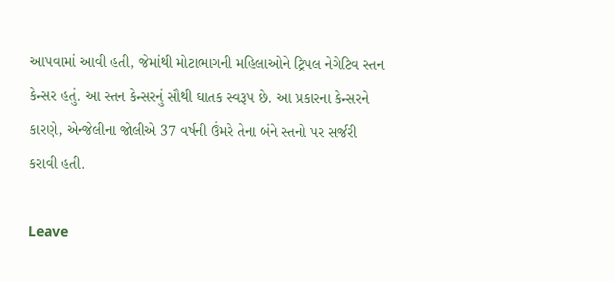આપવામાં આવી હતી, જેમાંથી મોટાભાગની મહિલાઓને ટ્રિપલ નેગેટિવ સ્તન કેન્સર હતું. આ સ્તન કેન્સરનું સૌથી ઘાતક સ્વરૂપ છે. આ પ્રકારના કેન્સરને કારણે, એન્જેલીના જોલીએ 37 વર્ષની ઉંમરે તેના બંને સ્તનો પર સર્જરી કરાવી હતી.

Leave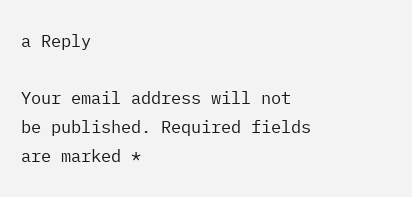a Reply

Your email address will not be published. Required fields are marked *